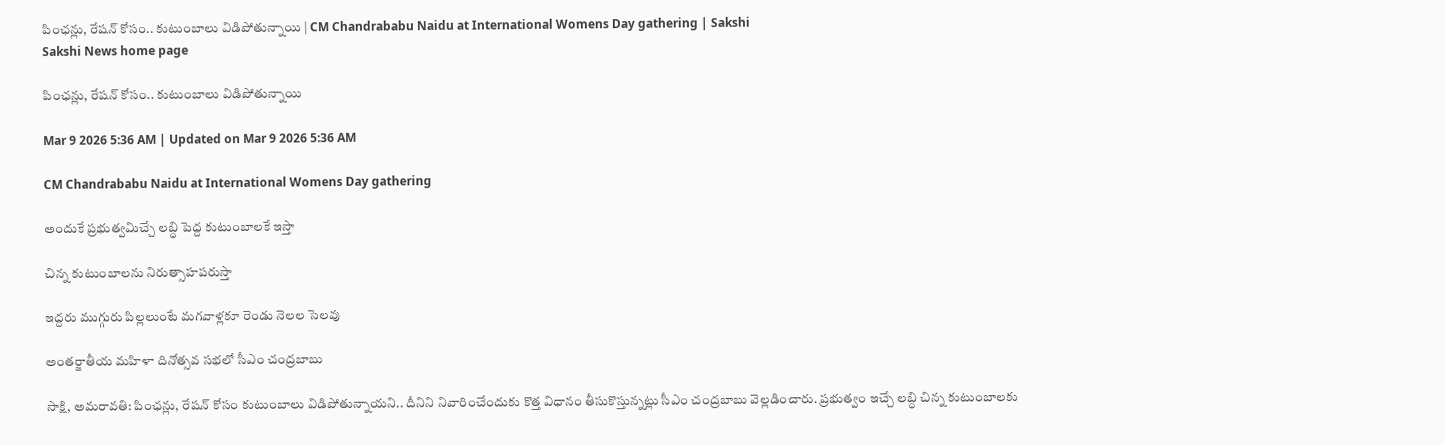పింఛన్లు, రేషన్‌ కోసం.. కుటుంబాలు విడిపోతున్నాయి | CM Chandrababu Naidu at International Womens Day gathering | Sakshi
Sakshi News home page

పింఛన్లు, రేషన్‌ కోసం.. కుటుంబాలు విడిపోతున్నాయి

Mar 9 2026 5:36 AM | Updated on Mar 9 2026 5:36 AM

CM Chandrababu Naidu at International Womens Day gathering

అందుకే ప్రభుత్వమిచ్చే లబ్ధి పెద్ద కుటుంబాలకే ఇస్తా

చిన్న కుటుంబాలను నిరుత్సాహపరుస్తా

ఇద్దరు ముగ్గురు పిల్లలుంటే మగవాళ్లకూ రెండు నెలల సెలవు

అంతర్జాతీయ మహిళా దినోత్సవ సభలో సీఎం చంద్రబాబు

సాక్షి, అమరావతి: పింఛన్లు, రేషన్‌ కోసం కుటుంబాలు విడిపోతున్నాయని.. దీనిని నివారించేందుకు కొత్త విధానం తీసుకొస్తున్నట్లు సీఎం చంద్రబాబు వెల్లడించారు. ప్రభుత్వం ఇచ్చే లబ్ధి చిన్న కుటుంబాలకు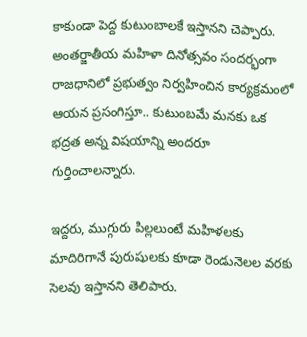కాకుండా పెద్ద కుటుంబాలకే ఇస్తానని చెప్పారు. అంతర్జాతీయ మహిళా దినోత్సవం సందర్భంగా రాజధానిలో ప్రభుత్వం నిర్వహించిన కార్యక్రమంలో ఆయన ప్రసంగిస్తూ.. కుటుంబమే మనకు ఒక భద్రత అన్న విషయాన్ని అందరూ గుర్తించాలన్నారు.

ఇద్దరు, ముగ్గురు పిల్లలుంటే మహిళలకు మాదిరిగానే పురుషులకు కూడా రెండునెలల వరకు సెలవు ఇస్తానని తెలిపారు.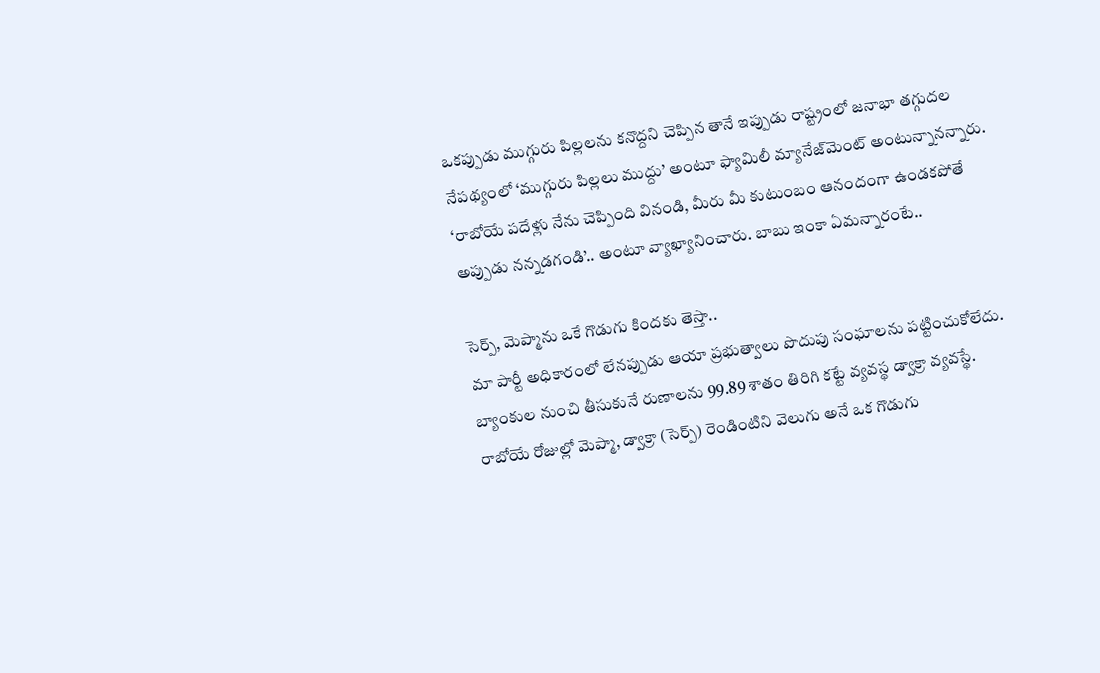ఒకప్పుడు ముగ్గురు పిల్లలను కనొద్దని చెప్పిన తానే ఇప్పుడు రాష్ట్రంలో జనాభా తగ్గుదల నేపథ్యంలో ‘ముగ్గురు పిల్లలు ముద్దు’ అంటూ ఫ్యామిలీ మ్యానేజ్‌మెంట్‌ అంటున్నానన్నారు. ‘రాబోయే పదేళ్లు నేను చెప్పింది వినండి, మీరు మీ కుటుంబం ఆనందంగా ఉండకపోతే అప్పుడు నన్నడగండి’.. అంటూ వ్యాఖ్యానించారు. బాబు ఇంకా ఏమన్నారంటే..

సెర్ప్, మెప్మాను ఒకే గొడుగు కిందకు తెస్తా..
మా పార్టీ అధికారంలో లేనప్పుడు ఆయా ప్రభుత్వాలు పొదుపు సంఘాలను పట్టించుకోలేదు. బ్యాంకుల నుంచి తీసుకునే రుణాలను 99.89 శాతం తిరిగి కట్టే వ్యవస్థ డ్వాక్రా వ్యవస్థే. రాబోయే రోజుల్లో మెప్మా, డ్వాక్రా (సెర్ప్‌) రెండింటిని వెలుగు అనే ఒక గొడుగు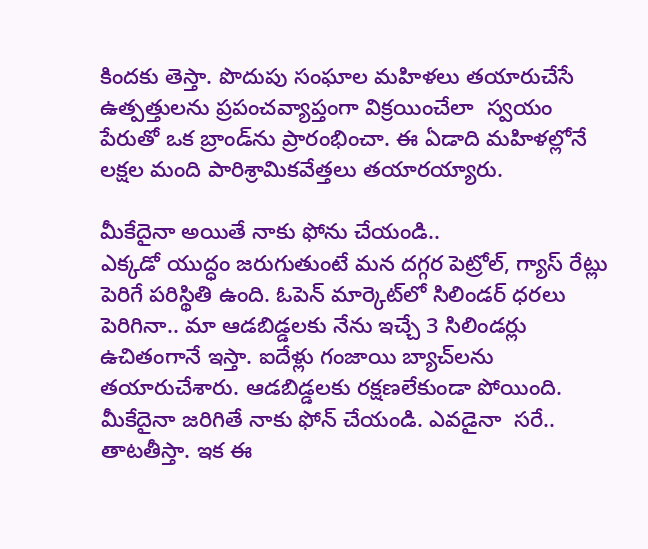కిందకు తెస్తా. పొదుపు సంఘాల మహిళలు తయారుచేసే ఉత్పత్తులను ప్రపంచవ్యాప్తంగా విక్రయించేలా  స్వయం పేరుతో ఒక బ్రాండ్‌ను ప్రారంభించా. ఈ ఏడాది మహిళల్లోనే లక్షల మంది పారిశ్రామికవేత్తలు తయారయ్యారు.

మీకేదైనా అయితే నాకు ఫోను చేయండి..
ఎక్కడో యుద్ధం జరుగుతుంటే మన దగ్గర పెట్రోల్, గ్యాస్‌ రేట్లు పెరిగే పరిస్థితి ఉంది. ఓపెన్‌ మార్కెట్‌లో సిలిండర్‌ ధరలు పెరిగినా.. మా ఆడబిడ్డలకు నేను ఇచ్చే 3 సిలిండర్లు ఉచితంగానే ఇస్తా. ఐదేళ్లు గంజాయి బ్యాచ్‌లను తయారుచేశారు. ఆడబిడ్డలకు రక్షణలేకుండా పోయింది. మీకేదైనా జరిగితే నాకు ఫోన్‌ చేయండి. ఎవడైనా  సరే.. తాటతీస్తా. ఇక ఈ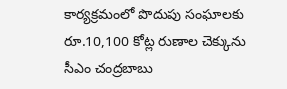కార్యక్రమంలో పొదుపు సంఘాలకు రూ.10,100 కోట్ల రుణాల చెక్కును సీఎం చంద్రబాబు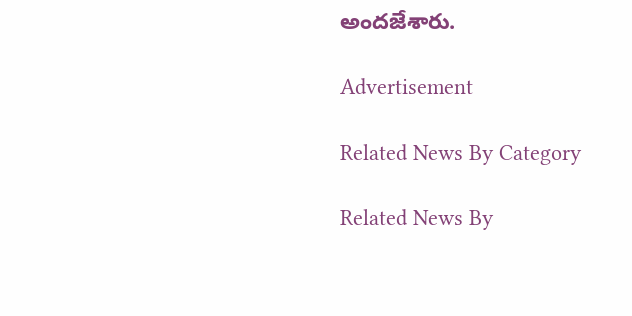అందజేశారు.

Advertisement

Related News By Category

Related News By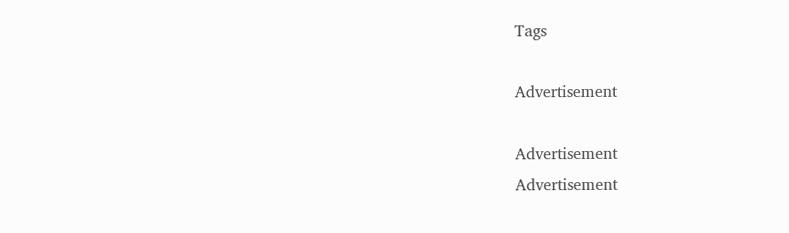Tags

Advertisement

Advertisement
Advertisement